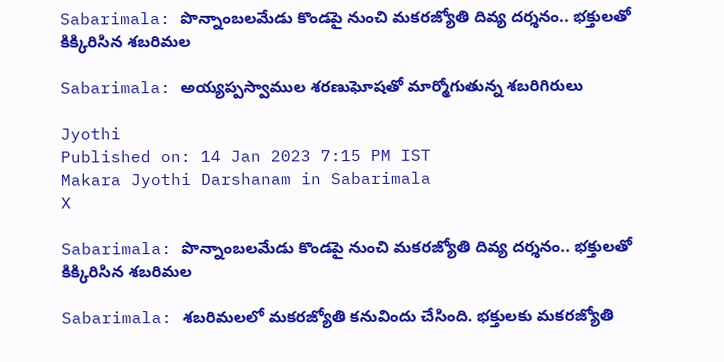Sabarimala: పొన్నాంబలమేడు కొండపై నుంచి మకరజ్యోతి దివ్య దర్శనం.. భక్తులతో కిక్కిరిసిన శబరిమల

Sabarimala: అయ్యప్పస్వాముల శరణుఘోషతో మార్మోగుతున్న శబరిగిరులు

Jyothi
Published on: 14 Jan 2023 7:15 PM IST
Makara Jyothi Darshanam in Sabarimala
X

Sabarimala: పొన్నాంబలమేడు కొండపై నుంచి మకరజ్యోతి దివ్య దర్శనం.. భక్తులతో కిక్కిరిసిన శబరిమల

Sabarimala: శబరిమలలో మకరజ్యోతి కనువిందు చేసింది. భక్తులకు మకరజ్యోతి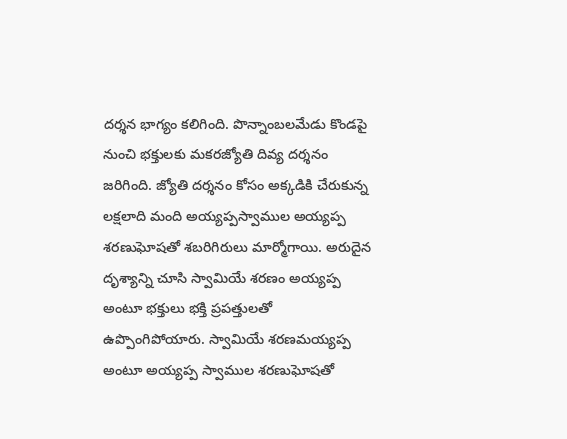దర్శన భాగ్యం కలిగింది. పొన్నాంబలమేడు కొండపై నుంచి భక్తులకు మకరజ్యోతి దివ్య దర్శనం జరిగింది. జ్యోతి దర్శనం కోసం అక్కడికి చేరుకున్న లక్షలాది మంది అయ్యప్పస్వాముల అయ్యప్ప శరణుఘోషతో శబరిగిరులు మార్మోగాయి. అరుదైన దృశ్యాన్ని చూసి స్వామియే శరణం అయ్యప్ప అంటూ భక్తులు భక్తి ప్రపత్తులతో ఉప్పొంగిపోయారు. స్వామియే శరణమయ్యప్ప అంటూ అయ్యప్ప స్వాముల శరణుఘోషతో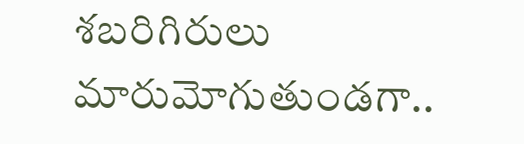శబరిగిరులు మారుమోగుతుండగా..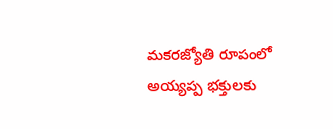మకరజ్యోతి రూపంలో అయ్యప్ప భక్తులకు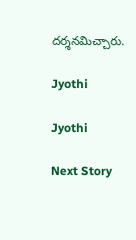దర్శనమిచ్చారు.

Jyothi

Jyothi

Next Story